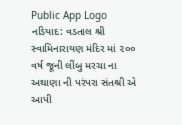Public App Logo
નડિયાદ: વડતાલ શ્રી સ્વામિનારાયણ મંદિર માં ૨૦૦ વર્ષ જૂની લીંબુ મરચા ના અથાણા ની પરંપરા સંતશ્રી એ આપી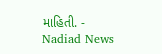માહિતી. - Nadiad News